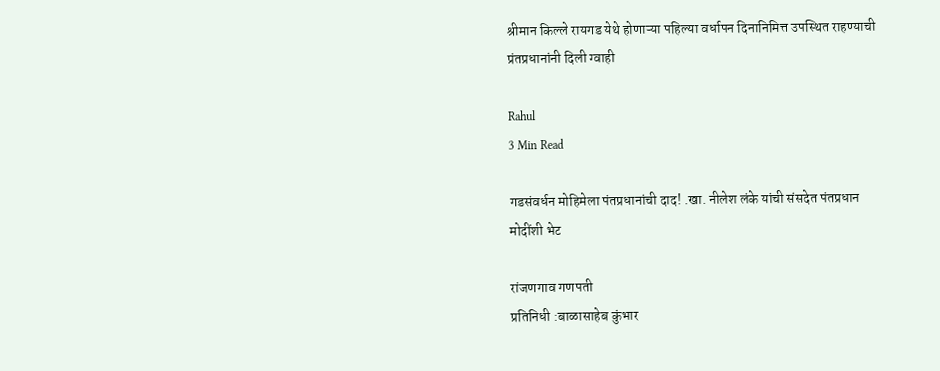श्रीमान किल्ले रायगड येथे होणाऱ्या पहिल्या वर्धापन दिनानिमित्त उपस्थित राहण्याची प्रंतप्रधानांनी दिली ग्वाही

Rahul
3 Min Read

गडसंवर्धन मोहिमेला पंतप्रधानांची दाद! .खा. नीलेश लंके यांची संसदेत पंतप्रधान मोदींशी भेट

रांजणगाव गणपती
प्रतिनिधी :बाळासाहेब कुंभार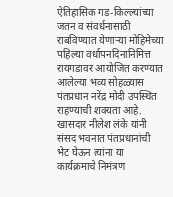ऐतिहासिक गड-किल्ल्यांच्या जतन व संवर्धनासाठी राबविण्यात येणाऱ्या मोहिमेच्या पहिल्या वर्धापनदिनानिमित्त रायगडावर आयोजित करण्यात आलेल्या भव्य सोहळ्यास पंतप्रधान नरेंद्र मोदी उपस्थित राहण्याची शक्यता आहे. खासदार नीलेश लंके यांनी संसद भवनात पंतप्रधानांची भेट घेऊन त्यांना या कार्यक्रमाचे निमंत्रण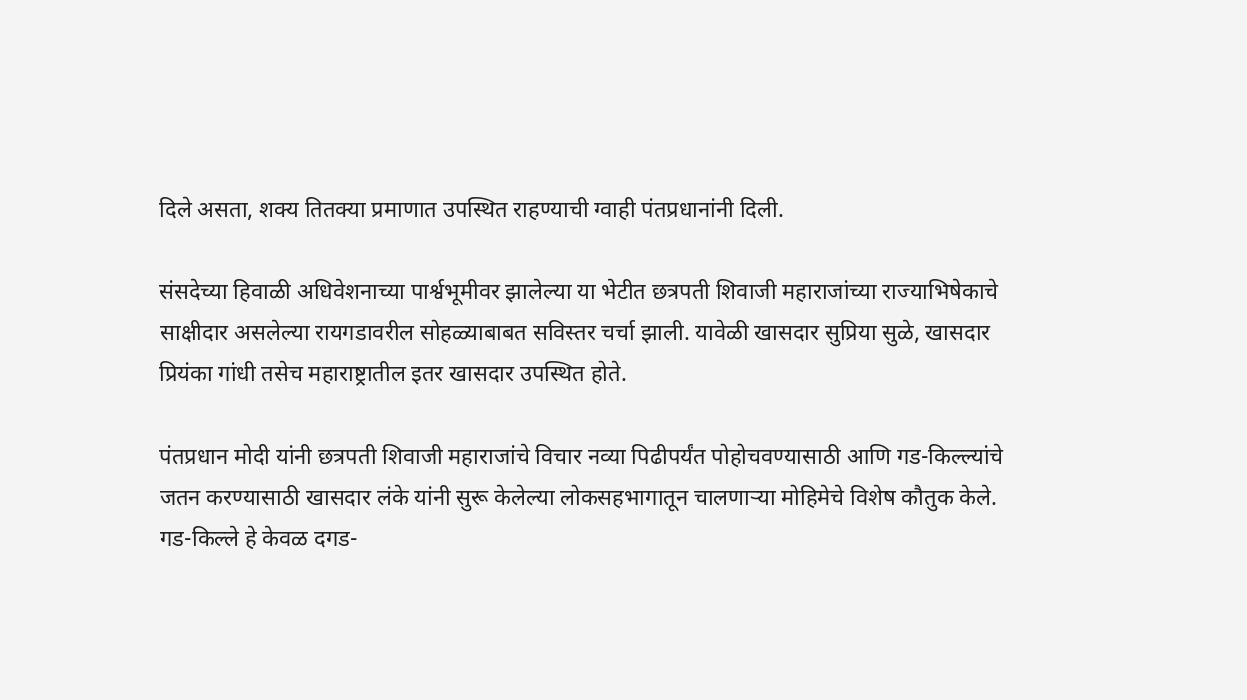दिले असता, शक्य तितक्या प्रमाणात उपस्थित राहण्याची ग्वाही पंतप्रधानांनी दिली.

संसदेच्या हिवाळी अधिवेशनाच्या पार्श्वभूमीवर झालेल्या या भेटीत छत्रपती शिवाजी महाराजांच्या राज्याभिषेकाचे साक्षीदार असलेल्या रायगडावरील सोहळ्याबाबत सविस्तर चर्चा झाली. यावेळी खासदार सुप्रिया सुळे, खासदार प्रियंका गांधी तसेच महाराष्ट्रातील इतर खासदार उपस्थित होते.

पंतप्रधान मोदी यांनी छत्रपती शिवाजी महाराजांचे विचार नव्या पिढीपर्यंत पोहोचवण्यासाठी आणि गड-किल्ल्यांचे जतन करण्यासाठी खासदार लंके यांनी सुरू केलेल्या लोकसहभागातून चालणाऱ्या मोहिमेचे विशेष कौतुक केले. गड-किल्ले हे केवळ दगड-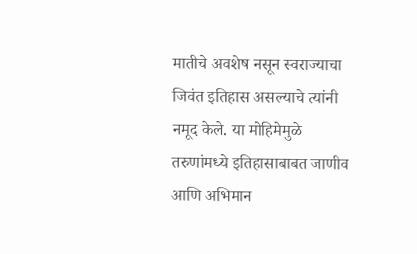मातीचे अवशेष नसून स्वराज्याचा जिवंत इतिहास असल्याचे त्यांनी नमूद केले. या मोहिमेमुळे तरुणांमध्ये इतिहासाबाबत जाणीव आणि अभिमान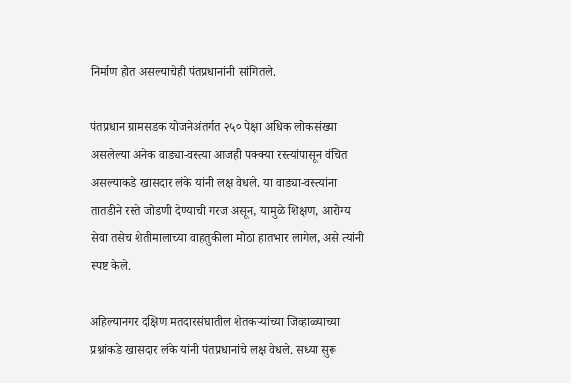निर्माण होत असल्याचेही पंतप्रधानांनी सांगितले.

पंतप्रधान ग्रामसडक योजनेअंतर्गत २५० पेक्षा अधिक लोकसंख्या असलेल्या अनेक वाड्या-वस्त्या आजही पक्क्या रस्त्यांपासून वंचित असल्याकडे खासदार लंके यांनी लक्ष वेधले. या वाड्या-वस्त्यांना तातडीने रस्ते जोडणी देण्याची गरज असून, यामुळे शिक्षण, आरोग्य सेवा तसेच शेतीमालाच्या वाहतुकीला मोठा हातभार लागेल, असे त्यांनी स्पष्ट केले.

अहिल्यानगर दक्षिण मतदारसंघातील शेतकऱ्यांच्या जिव्हाळ्याच्या प्रश्नांकडे खासदार लंके यांनी पंतप्रधानांचे लक्ष वेधले. सध्या सुरू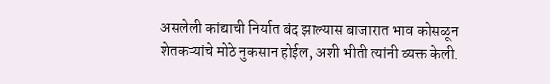असलेली कांद्याची निर्यात बंद झाल्यास बाजारात भाव कोसळून शेतकऱ्यांचे मोठे नुकसान होईल, अशी भीती त्यांनी व्यक्त केली.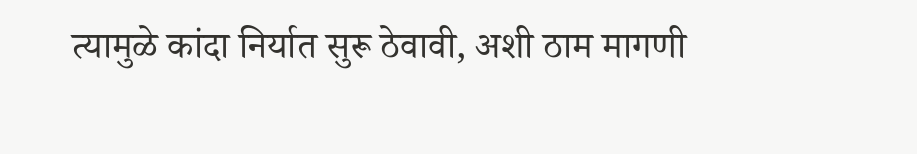त्यामुळे कांदा निर्यात सुरू ठेवावी, अशी ठाम मागणी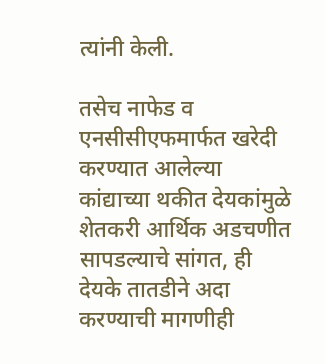त्यांनी केली.

तसेच नाफेड व एनसीसीएफमार्फत खरेदी करण्यात आलेल्या कांद्याच्या थकीत देयकांमुळे शेतकरी आर्थिक अडचणीत सापडल्याचे सांगत, ही देयके तातडीने अदा करण्याची मागणीही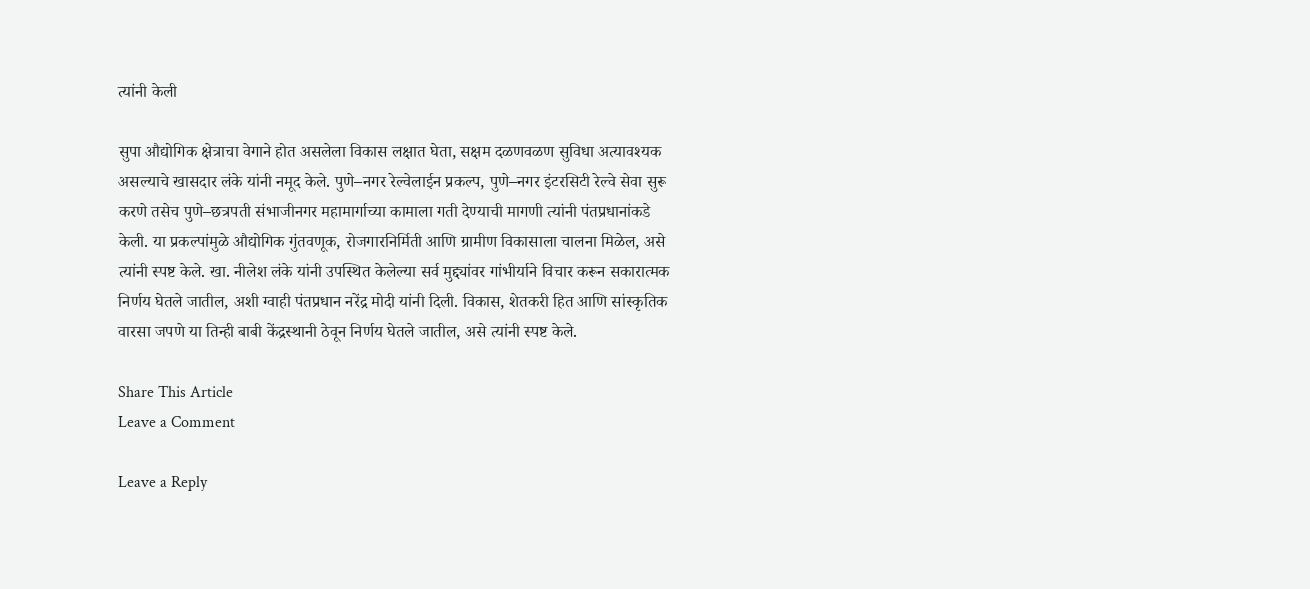त्यांनी केली

सुपा औद्योगिक क्षेत्राचा वेगाने होत असलेला विकास लक्षात घेता, सक्षम दळणवळण सुविधा अत्यावश्यक असल्याचे खासदार लंके यांनी नमूद केले. पुणे–नगर रेल्वेलाईन प्रकल्प, पुणे–नगर इंटरसिटी रेल्वे सेवा सुरू करणे तसेच पुणे–छत्रपती संभाजीनगर महामार्गाच्या कामाला गती देण्याची मागणी त्यांनी पंतप्रधानांकडे केली. या प्रकल्पांमुळे औद्योगिक गुंतवणूक, रोजगारनिर्मिती आणि ग्रामीण विकासाला चालना मिळेल, असे त्यांनी स्पष्ट केले. खा. नीलेश लंके यांनी उपस्थित केलेल्या सर्व मुद्द्यांवर गांभीर्याने विचार करून सकारात्मक निर्णय घेतले जातील, अशी ग्वाही पंतप्रधान नरेंद्र मोदी यांनी दिली. विकास, शेतकरी हित आणि सांस्कृतिक वारसा जपणे या तिन्ही बाबी केंद्रस्थानी ठेवून निर्णय घेतले जातील, असे त्यांनी स्पष्ट केले.

Share This Article
Leave a Comment

Leave a Reply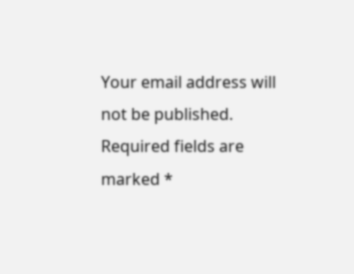Your email address will not be published. Required fields are marked *